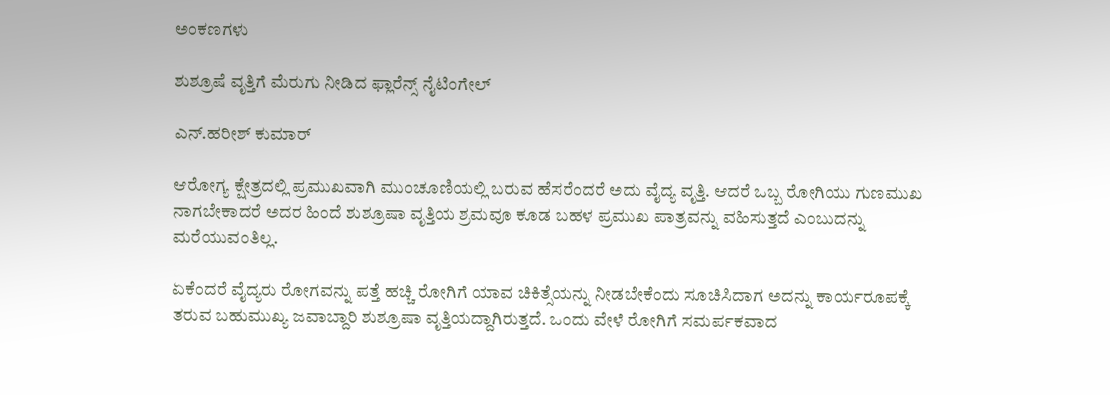ಅಂಕಣಗಳು

ಶುಶ್ರೂಷೆ ವೃತ್ತಿಗೆ ಮೆರುಗು ನೀಡಿದ ಫ್ಲಾರೆನ್ಸ್ ನೈಟಿಂಗೇಲ್

ಎನ್.ಹರೀಶ್ ಕುಮಾರ್

ಆರೋಗ್ಯ ಕ್ಷೇತ್ರದಲ್ಲಿ ಪ್ರಮುಖವಾಗಿ ಮುಂಚೂಣಿಯಲ್ಲಿ ಬರುವ ಹೆಸರೆಂದರೆ ಅದು ವೈದ್ಯ ವೃತ್ತಿ. ಆದರೆ ಒಬ್ಬ ರೋಗಿಯು ಗುಣಮುಖ ನಾಗಬೇಕಾದರೆ ಅದರ ಹಿಂದೆ ಶುಶ್ರೂಷಾ ವೃತ್ತಿಯ ಶ್ರಮವೂ ಕೂಡ ಬಹಳ ಪ್ರಮುಖ ಪಾತ್ರವನ್ನು ವಹಿಸುತ್ತದೆ ಎಂಬುದನ್ನು ಮರೆಯುವಂತಿಲ್ಲ.

ಏಕೆಂದರೆ ವೈದ್ಯರು ರೋಗವನ್ನು ಪತ್ತೆ ಹಚ್ಚಿ ರೋಗಿಗೆ ಯಾವ ಚಿಕಿತ್ಸೆಯನ್ನು ನೀಡಬೇಕೆಂದು ಸೂಚಿಸಿದಾಗ ಅದನ್ನು ಕಾರ್ಯರೂಪಕ್ಕೆ ತರುವ ಬಹುಮುಖ್ಯ ಜವಾಬ್ದಾರಿ ಶುಶ್ರೂಷಾ ವೃತ್ತಿಯದ್ದಾಗಿರುತ್ತದೆ. ಒಂದು ವೇಳೆ ರೋಗಿಗೆ ಸಮರ್ಪಕವಾದ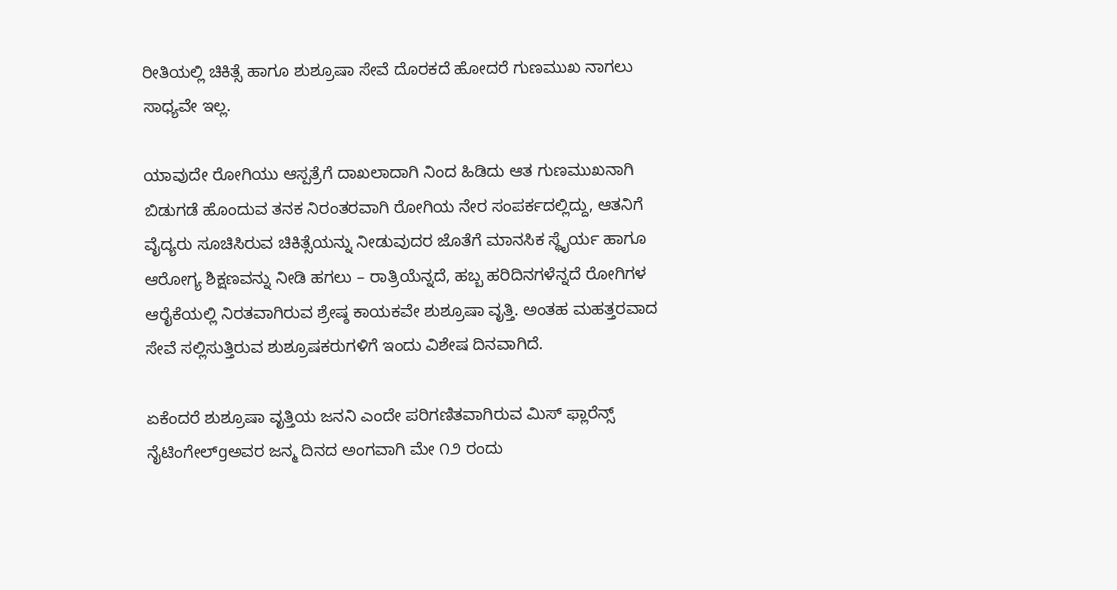ರೀತಿಯಲ್ಲಿ ಚಿಕಿತ್ಸೆ ಹಾಗೂ ಶುಶ್ರೂಷಾ ಸೇವೆ ದೊರಕದೆ ಹೋದರೆ ಗುಣಮುಖ ನಾಗಲು ಸಾಧ್ಯವೇ ಇಲ್ಲ.

ಯಾವುದೇ ರೋಗಿಯು ಆಸ್ಪತ್ರೆಗೆ ದಾಖಲಾದಾಗಿ ನಿಂದ ಹಿಡಿದು ಆತ ಗುಣಮುಖನಾಗಿ ಬಿಡುಗಡೆ ಹೊಂದುವ ತನಕ ನಿರಂತರವಾಗಿ ರೋಗಿಯ ನೇರ ಸಂಪರ್ಕದಲ್ಲಿದ್ದು, ಆತನಿಗೆ ವೈದ್ಯರು ಸೂಚಿಸಿರುವ ಚಿಕಿತ್ಸೆಯನ್ನು ನೀಡುವುದರ ಜೊತೆಗೆ ಮಾನಸಿಕ ಸ್ಥೈರ್ಯ ಹಾಗೂ ಆರೋಗ್ಯ ಶಿಕ್ಷಣವನ್ನು ನೀಡಿ ಹಗಲು – ರಾತ್ರಿಯೆನ್ನದೆ, ಹಬ್ಬ ಹರಿದಿನಗಳೆನ್ನದೆ ರೋಗಿಗಳ ಆರೈಕೆಯಲ್ಲಿ ನಿರತವಾಗಿರುವ ಶ್ರೇಷ್ಠ ಕಾಯಕವೇ ಶುಶ್ರೂಷಾ ವೃತ್ತಿ. ಅಂತಹ ಮಹತ್ತರವಾದ ಸೇವೆ ಸಲ್ಲಿಸುತ್ತಿರುವ ಶುಶ್ರೂಷಕರುಗಳಿಗೆ ಇಂದು ವಿಶೇಷ ದಿನವಾಗಿದೆ.

ಏಕೆಂದರೆ ಶುಶ್ರೂಷಾ ವೃತ್ತಿಯ ಜನನಿ ಎಂದೇ ಪರಿಗಣಿತವಾಗಿರುವ ಮಿಸ್ ಫ್ಲಾರೆನ್ಸ್ ನೈಟಿಂಗೇಲ್gಅವರ ಜನ್ಮ ದಿನದ ಅಂಗವಾಗಿ ಮೇ ೧೨ ರಂದು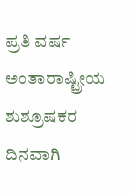ಪ್ರತಿ ವರ್ಷ ಅಂತಾರಾಷ್ಟ್ರೀಯ ಶುಶ್ರೂಷಕರ ದಿನವಾಗಿ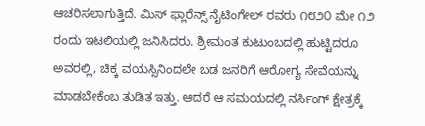ಆಚರಿಸಲಾಗುತ್ತಿದೆ. ಮಿಸ್ ಫ್ಲಾರೆನ್ಸ್ ನೈಟಿಂಗೇಲ್ ರವರು ೧೮೨೦ ಮೇ ೧೨ ರಂದು ಇಟಲಿಯಲ್ಲಿ ಜನಿಸಿದರು. ಶ್ರೀಮಂತ ಕುಟುಂಬದಲ್ಲಿ ಹುಟ್ಟಿದರೂ ಅವರಲ್ಲಿ, ಚಿಕ್ಕ ವಯಸ್ಸಿನಿಂದಲೇ ಬಡ ಜನರಿಗೆ ಆರೋಗ್ಯ ಸೇವೆಯನ್ನು ಮಾಡಬೇಕೆಂಬ ತುಡಿತ ಇತ್ತು. ಆದರೆ ಆ ಸಮಯದಲ್ಲಿ ನರ್ಸಿಂಗ್ ಕ್ಷೇತ್ರಕ್ಕೆ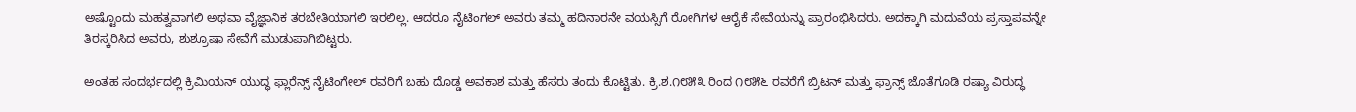ಅಷ್ಟೊಂದು ಮಹತ್ವವಾಗಲಿ ಅಥವಾ ವೈಜ್ಞಾನಿಕ ತರಬೇತಿಯಾಗಲಿ ಇರಲಿಲ್ಲ. ಆದರೂ ನೈಟಿಂಗಲ್ ಅವರು ತಮ್ಮ ಹದಿನಾರನೇ ವಯಸ್ಸಿಗೆ ರೋಗಿಗಳ ಆರೈಕೆ ಸೇವೆಯನ್ನು ಪ್ರಾರಂಭಿಸಿದರು. ಅದಕ್ಕಾಗಿ ಮದುವೆಯ ಪ್ರಸ್ತಾಪವನ್ನೇ ತಿರಸ್ಕರಿಸಿದ ಅವರು, ಶುಶ್ರೂಷಾ ಸೇವೆಗೆ ಮುಡುಪಾಗಿಬಿಟ್ಟರು.

ಅಂತಹ ಸಂದರ್ಭದಲ್ಲಿ ಕ್ರಿಮಿಯನ್ ಯುದ್ಧ ಫ್ಲಾರೆನ್ಸ್ ನೈಟಿಂಗೇಲ್ ರವರಿಗೆ ಬಹು ದೊಡ್ಡ ಅವಕಾಶ ಮತ್ತು ಹೆಸರು ತಂದು ಕೊಟ್ಟಿತು. ಕ್ರಿ.ಶ.೧೮೫೩ ರಿಂದ ೧೮೫೬ ರವರೆಗೆ ಬ್ರಿಟನ್ ಮತ್ತು ಫ್ರಾನ್ಸ್ ಜೊತೆಗೂಡಿ ರಷ್ಯಾ ವಿರುದ್ಧ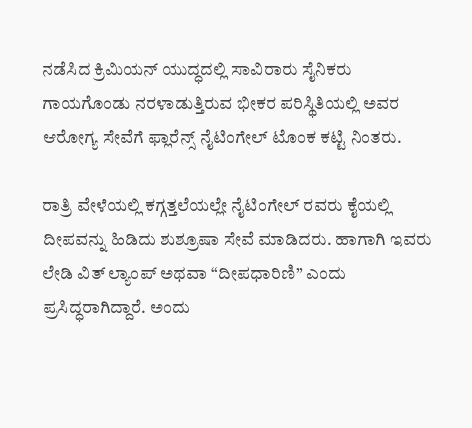ನಡೆಸಿದ ಕ್ರಿಮಿಯನ್ ಯುದ್ಧದಲ್ಲಿ ಸಾವಿರಾರು ಸೈನಿಕರು ಗಾಯಗೊಂಡು ನರಳಾಡುತ್ತಿರುವ ಭೀಕರ ಪರಿಸ್ಥಿತಿಯಲ್ಲಿ ಅವರ ಆರೋಗ್ಯ ಸೇವೆಗೆ ಫ್ಲಾರೆನ್ಸ್ ನೈಟಿಂಗೇಲ್ ಟೊಂಕ ಕಟ್ಟಿ ನಿಂತರು.

ರಾತ್ರಿ ವೇಳೆಯಲ್ಲಿ ಕಗ್ಗತ್ತಲೆಯಲ್ಲೇ ನೈಟಿಂಗೇಲ್ ರವರು ಕೈಯಲ್ಲಿ ದೀಪವನ್ನು ಹಿಡಿದು ಶುಶ್ರೂಷಾ ಸೇವೆ ಮಾಡಿದರು. ಹಾಗಾಗಿ ಇವರು ಲೇಡಿ ವಿತ್ ಲ್ಯಾಂಪ್ ಅಥವಾ “ದೀಪಧಾರಿಣಿ” ಎಂದು ಪ್ರಸಿದ್ಧರಾಗಿದ್ದಾರೆ. ಅಂದು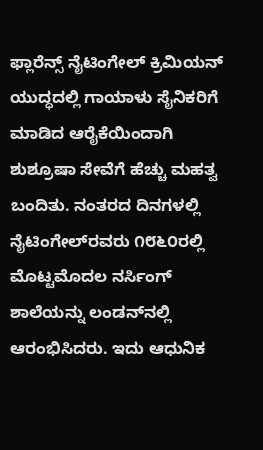ಫ್ಲಾರೆನ್ಸ್ ನೈಟಿಂಗೇಲ್ ಕ್ರಿಮಿಯನ್ ಯುದ್ಧದಲ್ಲಿ ಗಾಯಾಳು ಸೈನಿಕರಿಗೆ ಮಾಡಿದ ಆರೈಕೆಯಿಂದಾಗಿ ಶುಶ್ರೂಷಾ ಸೇವೆಗೆ ಹೆಚ್ಚು ಮಹತ್ವ ಬಂದಿತು. ನಂತರದ ದಿನಗಳಲ್ಲಿ ನೈಟಿಂಗೇಲ್‌ರವರು ೧೮೬೦ರಲ್ಲಿ ಮೊಟ್ಟಮೊದಲ ನರ್ಸಿಂಗ್ ಶಾಲೆಯನ್ನು ಲಂಡನ್‌ನಲ್ಲಿ ಆರಂಭಿಸಿದರು. ಇದು ಆಧುನಿಕ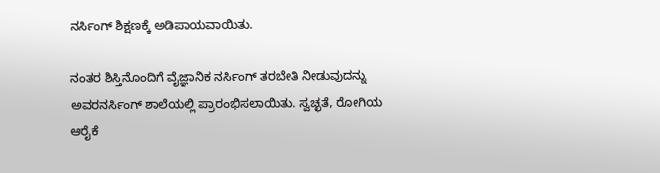ನರ್ಸಿಂಗ್ ಶಿಕ್ಷಣಕ್ಕೆ ಅಡಿಪಾಯವಾಯಿತು.

ನಂತರ ಶಿಸ್ತಿನೊಂದಿಗೆ ವೈಜ್ಞಾನಿಕ ನರ್ಸಿಂಗ್ ತರಬೇತಿ ನೀಡುವುದನ್ನು ಅವರನರ್ಸಿಂಗ್ ಶಾಲೆಯಲ್ಲಿ ಪ್ರಾರಂಭಿಸಲಾಯಿತು. ಸ್ವಚ್ಛತೆ, ರೋಗಿಯ ಆರೈಕೆ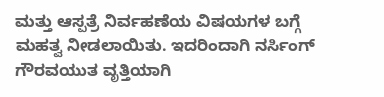ಮತ್ತು ಆಸ್ಪತ್ರೆ ನಿರ್ವಹಣೆಯ ವಿಷಯಗಳ ಬಗ್ಗೆ ಮಹತ್ವ ನೀಡಲಾಯಿತು. ಇದರಿಂದಾಗಿ ನರ್ಸಿಂಗ್ ಗೌರವಯುತ ವೃತ್ತಿಯಾಗಿ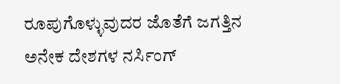ರೂಪುಗೊಳ್ಳುವುದರ ಜೊತೆಗೆ ಜಗತ್ತಿನ ಅನೇಕ ದೇಶಗಳ ನರ್ಸಿಂಗ್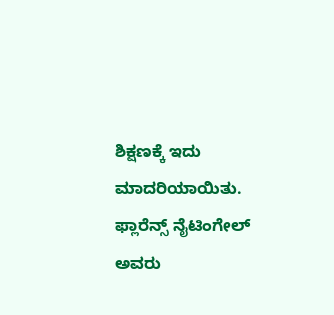ಶಿಕ್ಷಣಕ್ಕೆ ಇದು ಮಾದರಿಯಾಯಿತು. ಫ್ಲಾರೆನ್ಸ್ ನೈಟಿಂಗೇಲ್ ಅವರು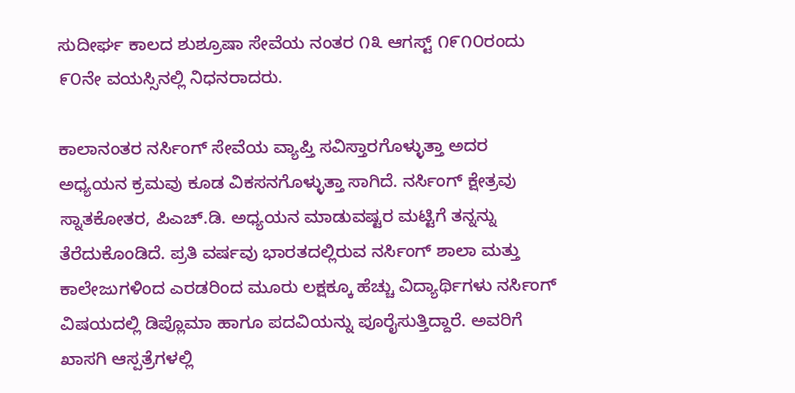ಸುದೀರ್ಘ ಕಾಲದ ಶುಶ್ರೂಷಾ ಸೇವೆಯ ನಂತರ ೧೩ ಆಗಸ್ಟ್ ೧೯೧೦ರಂದು ೯೦ನೇ ವಯಸ್ಸಿನಲ್ಲಿ ನಿಧನರಾದರು.

ಕಾಲಾನಂತರ ನರ್ಸಿಂಗ್ ಸೇವೆಯ ವ್ಯಾಪ್ತಿ ಸವಿಸ್ತಾರಗೊಳ್ಳುತ್ತಾ ಅದರ ಅಧ್ಯಯನ ಕ್ರಮವು ಕೂಡ ವಿಕಸನಗೊಳ್ಳುತ್ತಾ ಸಾಗಿದೆ. ನರ್ಸಿಂಗ್ ಕ್ಷೇತ್ರವು ಸ್ನಾತಕೋತರ, ಪಿಎಚ್.ಡಿ. ಅಧ್ಯಯನ ಮಾಡುವಷ್ಟರ ಮಟ್ಟಿಗೆ ತನ್ನನ್ನು ತೆರೆದುಕೊಂಡಿದೆ. ಪ್ರತಿ ವರ್ಷವು ಭಾರತದಲ್ಲಿರುವ ನರ್ಸಿಂಗ್ ಶಾಲಾ ಮತ್ತು ಕಾಲೇಜುಗಳಿಂದ ಎರಡರಿಂದ ಮೂರು ಲಕ್ಷಕ್ಕೂ ಹೆಚ್ಚು ವಿದ್ಯಾರ್ಥಿಗಳು ನರ್ಸಿಂಗ್ ವಿಷಯದಲ್ಲಿ ಡಿಪ್ಲೊಮಾ ಹಾಗೂ ಪದವಿಯನ್ನು ಪೂರೈಸುತ್ತಿದ್ದಾರೆ. ಅವರಿಗೆ ಖಾಸಗಿ ಆಸ್ಪತ್ರೆಗಳಲ್ಲಿ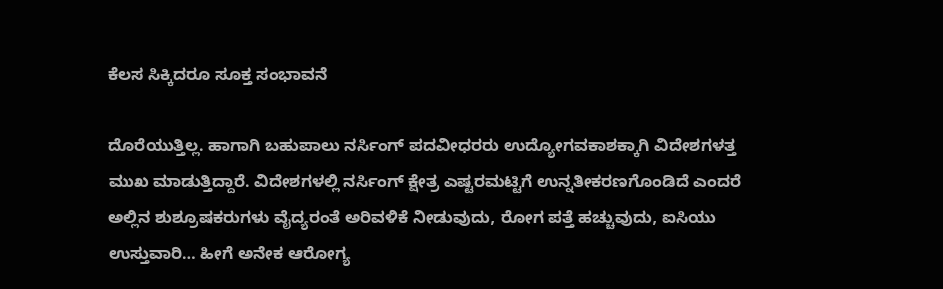ಕೆಲಸ ಸಿಕ್ಕಿದರೂ ಸೂಕ್ತ ಸಂಭಾವನೆ

ದೊರೆಯುತ್ತಿಲ್ಲ. ಹಾಗಾಗಿ ಬಹುಪಾಲು ನರ್ಸಿಂಗ್ ಪದವೀಧರರು ಉದ್ಯೋಗವಕಾಶಕ್ಕಾಗಿ ವಿದೇಶಗಳತ್ತ ಮುಖ ಮಾಡುತ್ತಿದ್ದಾರೆ. ವಿದೇಶಗಳಲ್ಲಿ ನರ್ಸಿಂಗ್ ಕ್ಷೇತ್ರ ಎಷ್ಟರಮಟ್ಟಿಗೆ ಉನ್ನತೀಕರಣಗೊಂಡಿದೆ ಎಂದರೆ ಅಲ್ಲಿನ ಶುಶ್ರೂಷಕರುಗಳು ವೈದ್ಯರಂತೆ ಅರಿವಳಿಕೆ ನೀಡುವುದು, ರೋಗ ಪತ್ತೆ ಹಚ್ಚುವುದು, ಐಸಿಯು ಉಸ್ತುವಾರಿ… ಹೀಗೆ ಅನೇಕ ಆರೋಗ್ಯ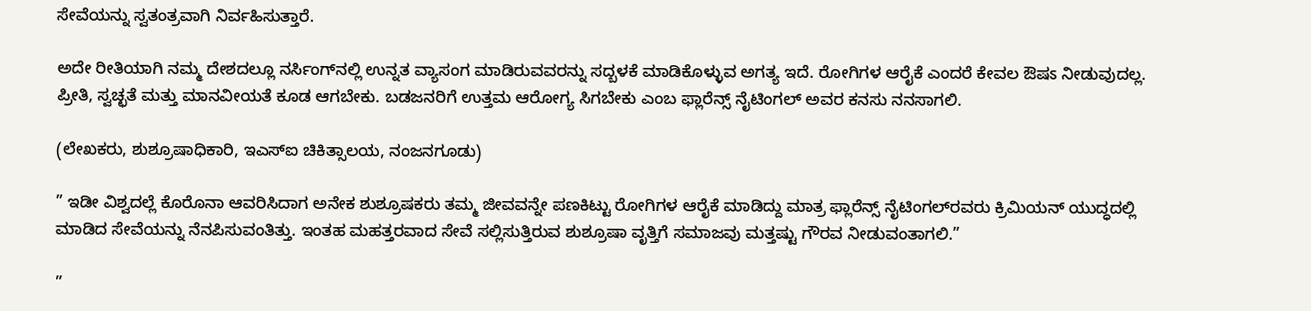ಸೇವೆಯನ್ನು ಸ್ವತಂತ್ರವಾಗಿ ನಿರ್ವಹಿಸುತ್ತಾರೆ.

ಅದೇ ರೀತಿಯಾಗಿ ನಮ್ಮ ದೇಶದಲ್ಲೂ ನರ್ಸಿಂಗ್‌ನಲ್ಲಿ ಉನ್ನತ ವ್ಯಾಸಂಗ ಮಾಡಿರುವವರನ್ನು ಸದ್ಬಳಕೆ ಮಾಡಿಕೊಳ್ಳುವ ಅಗತ್ಯ ಇದೆ. ರೋಗಿಗಳ ಆರೈಕೆ ಎಂದರೆ ಕೇವಲ ಔಷಽ ನೀಡುವುದಲ್ಲ. ಪ್ರೀತಿ, ಸ್ವಚ್ಛತೆ ಮತ್ತು ಮಾನವೀಯತೆ ಕೂಡ ಆಗಬೇಕು. ಬಡಜನರಿಗೆ ಉತ್ತಮ ಆರೋಗ್ಯ ಸಿಗಬೇಕು ಎಂಬ ಫ್ಲಾರೆನ್ಸ್ ನೈಟಿಂಗಲ್ ಅವರ ಕನಸು ನನಸಾಗಲಿ.

(ಲೇಖಕರು, ಶುಶ್ರೂಷಾಧಿಕಾರಿ, ಇಎಸ್‌ಐ ಚಿಕಿತ್ಸಾಲಯ, ನಂಜನಗೂಡು)

” ಇಡೀ ವಿಶ್ವದಲ್ಲೆ ಕೊರೊನಾ ಆವರಿಸಿದಾಗ ಅನೇಕ ಶುಶ್ರೂಷಕರು ತಮ್ಮ ಜೀವವನ್ನೇ ಪಣಕಿಟ್ಟು ರೋಗಿಗಳ ಆರೈಕೆ ಮಾಡಿದ್ದು ಮಾತ್ರ ಫ್ಲಾರೆನ್ಸ್ ನೈಟಿಂಗಲ್‌ರವರು ಕ್ರಿಮಿಯನ್ ಯುದ್ಧದಲ್ಲಿ ಮಾಡಿದ ಸೇವೆಯನ್ನು ನೆನಪಿಸುವಂತಿತ್ತು. ಇಂತಹ ಮಹತ್ತರವಾದ ಸೇವೆ ಸಲ್ಲಿಸುತ್ತಿರುವ ಶುಶ್ರೂಷಾ ವೃತ್ತಿಗೆ ಸಮಾಜವು ಮತ್ತಷ್ಟು ಗೌರವ ನೀಡುವಂತಾಗಲಿ.”

”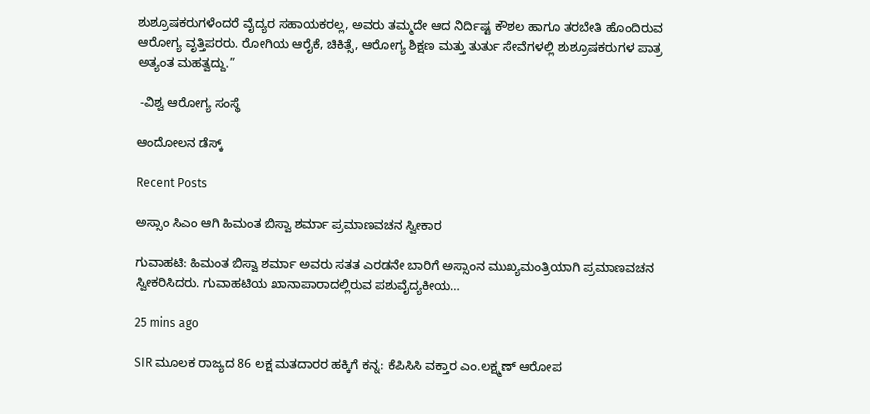ಶುಶ್ರೂಷಕರುಗಳೆಂದರೆ ವೈದ್ಯರ ಸಹಾಯಕರಲ್ಲ, ಅವರು ತಮ್ಮದೇ ಆದ ನಿರ್ದಿಷ್ಟ ಕೌಶಲ ಹಾಗೂ ತರಬೇತಿ ಹೊಂದಿರುವ ಆರೋಗ್ಯ ವೃತ್ತಿಪರರು. ರೋಗಿಯ ಆರೈಕೆ, ಚಿಕಿತ್ಸೆ, ಆರೋಗ್ಯ ಶಿಕ್ಷಣ ಮತ್ತು ತುರ್ತು ಸೇವೆಗಳಲ್ಲಿ ಶುಶ್ರೂಷಕರುಗಳ ಪಾತ್ರ ಅತ್ಯಂತ ಮಹತ್ವದ್ದು.”

 -ವಿಶ್ವ ಆರೋಗ್ಯ ಸಂಸ್ಥೆ

ಆಂದೋಲನ ಡೆಸ್ಕ್

Recent Posts

ಅಸ್ಸಾಂ ಸಿಎಂ ಆಗಿ ಹಿಮಂತ ಬಿಸ್ವಾ ಶರ್ಮಾ ಪ್ರಮಾಣವಚನ ಸ್ವೀಕಾರ

ಗುವಾಹಟಿ: ಹಿಮಂತ ಬಿಸ್ವಾ ಶರ್ಮಾ ಅವರು ಸತತ ಎರಡನೇ ಬಾರಿಗೆ ಅಸ್ಸಾಂನ ಮುಖ್ಯಮಂತ್ರಿಯಾಗಿ ಪ್ರಮಾಣವಚನ ಸ್ವೀಕರಿಸಿದರು. ಗುವಾಹಟಿಯ ಖಾನಾಪಾರಾದಲ್ಲಿರುವ ಪಶುವೈದ್ಯಕೀಯ…

25 mins ago

SIR ಮೂಲಕ ರಾಜ್ಯದ 86 ಲಕ್ಷ ಮತದಾರರ ಹಕ್ಕಿಗೆ ಕನ್ನ: ಕೆಪಿಸಿಸಿ ವಕ್ತಾರ ಎಂ.ಲಕ್ಷ್ಮಣ್‌ ಆರೋಪ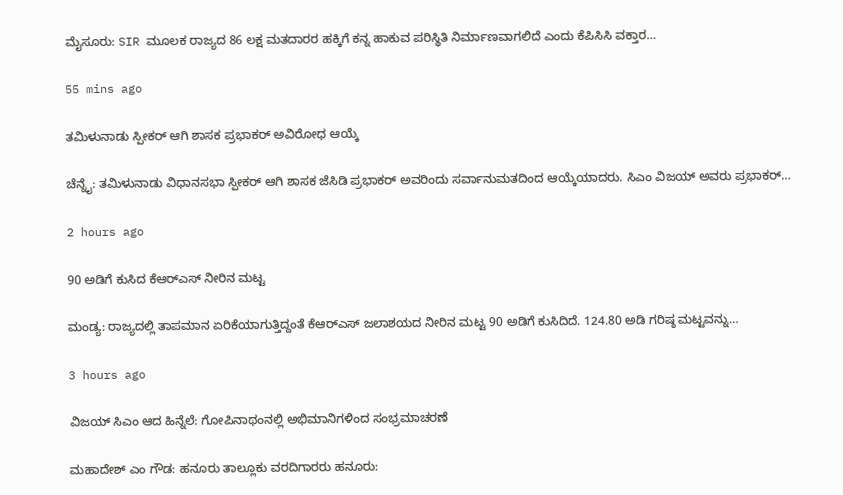ಮೈಸೂರು: SIR ಮೂಲಕ ರಾಜ್ಯದ 86 ಲಕ್ಷ ಮತದಾರರ ಹಕ್ಕಿಗೆ ಕನ್ನ ಹಾಕುವ ಪರಿಸ್ಥಿತಿ ನಿರ್ಮಾಣವಾಗಲಿದೆ ಎಂದು ಕೆಪಿಸಿಸಿ ವಕ್ತಾರ…

55 mins ago

ತಮಿಳುನಾಡು ಸ್ಪೀಕರ್‌ ಆಗಿ ಶಾಸಕ ಪ್ರಭಾಕರ್‌ ಅವಿರೋಧ ಆಯ್ಕೆ

ಚೆನ್ನೈ: ತಮಿಳುನಾಡು ವಿಧಾನಸಭಾ ಸ್ಪೀಕರ್‌ ಆಗಿ ಶಾಸಕ ಜೆಸಿಡಿ ಪ್ರಭಾಕರ್‌ ಅವರಿಂದು ಸರ್ವಾನುಮತದಿಂದ ಆಯ್ಕೆಯಾದರು. ಸಿಎಂ ವಿಜಯ್‌ ಅವರು ಪ್ರಭಾಕರ್‌…

2 hours ago

90 ಅಡಿಗೆ ಕುಸಿದ ಕೆಆರ್‌ಎಸ್‌ ನೀರಿನ ಮಟ್ಟ

ಮಂಡ್ಯ: ರಾಜ್ಯದಲ್ಲಿ ತಾಪಮಾನ ಏರಿಕೆಯಾಗುತ್ತಿದ್ದಂತೆ ಕೆಆರ್‌ಎಸ್‌ ಜಲಾಶಯದ ನೀರಿನ ಮಟ್ಟ 90 ಅಡಿಗೆ ಕುಸಿದಿದೆ. 124.80 ಅಡಿ ಗರಿಷ್ಠ ಮಟ್ಟವನ್ನು…

3 hours ago

ವಿಜಯ್ ಸಿಎಂ ಆದ ಹಿನ್ನೆಲೆ: ಗೋಪಿನಾಥಂನಲ್ಲಿ ಅಭಿಮಾನಿಗಳಿಂದ ಸಂಭ್ರಮಾಚರಣೆ

ಮಹಾದೇಶ್‌ ಎಂ ಗೌಡ: ಹನೂರು ತಾಲ್ಲೂಕು ವರದಿಗಾರರು ಹನೂರು: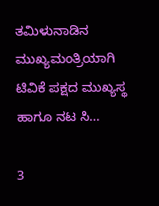ತಮಿಳುನಾಡಿನ ಮುಖ್ಯಮಂತ್ರಿಯಾಗಿ ಟಿವಿಕೆ ಪಕ್ಷದ ಮುಖ್ಯಸ್ಥ ಹಾಗೂ ನಟ ಸಿ…

3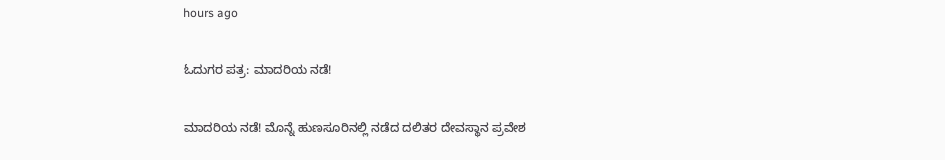hours ago

ಓದುಗರ ಪತ್ರ: ಮಾದರಿಯ ನಡೆ!

ಮಾದರಿಯ ನಡೆ! ಮೊನ್ನೆ ಹುಣಸೂರಿನಲ್ಲಿ ನಡೆದ ದಲಿತರ ದೇವಸ್ಥಾನ ಪ್ರವೇಶ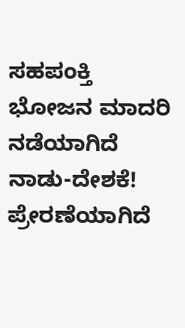ಸಹಪಂಕ್ತಿ ಭೋಜನ ಮಾದರಿ ನಡೆಯಾಗಿದೆ ನಾಡು-ದೇಶಕೆ! ಪ್ರೇರಣೆಯಾಗಿದೆ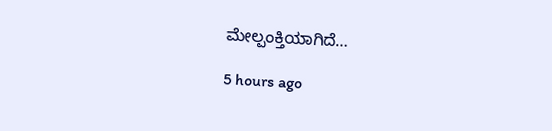ಮೇಲ್ಪಂಕ್ತಿಯಾಗಿದೆ…

5 hours ago